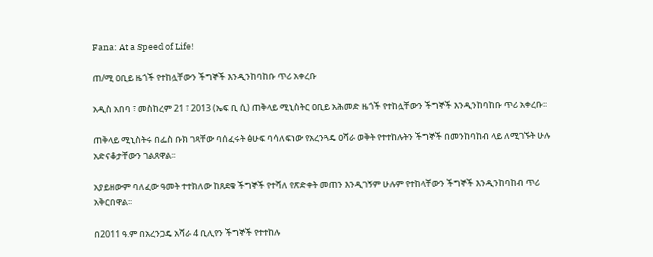Fana: At a Speed of Life!

ጠ/ሚ ዐቢይ ዜጎች የተከሏቸውን ችግኞች እንዲንከባከቡ ጥሪ አቀረቡ

አዲስ አበባ ፣ መስከረም 21 ፣ 2013 (ኤፍ ቢ ሲ) ጠቅላይ ሚኒስትር ዐቢይ አሕመድ ዜጎች የተከሏቸውን ችግኞች እንዲንከባከቡ ጥሪ አቀረቡ፡፡

ጠቅላይ ሚኒስትሩ በፌስ ቡክ ገጻቸው ባሰፈሩት ፅሁፍ ባሳለፍነው የአረንጓዴ ዐሻራ ወቅት የተተከሉትን ችግኞች በመንከባከብ ላይ ለሚገኙት ሁሉ አድናቆታቸውን ገልጸዋል፡፡

አያይዘውም ባለፈው ዓመት ተተክለው ከጸደቁ ችግኞች የተሻለ የጽድቀት መጠን እንዲገኝም ሁሉም የተከላቸውን ችግኞች እንዲንከባከብ ጥሪ አቅርበዋል፡፡

በ2011 ዓ.ም በአረንጋዴ አሻራ 4 ቢሊየን ችግኞች የተተከሉ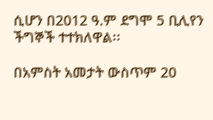ሲሆን በ2012 ዓ.ም ደግሞ 5 ቢሊየን ችግኞች ተተክለዋል፡፡

በአምስት አመታት ውስጥም 20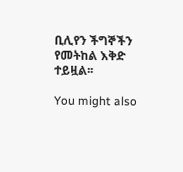ቢሊየን ችግኞችን የመትከል እቅድ ተይዟል፡፡

You might also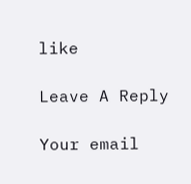like

Leave A Reply

Your email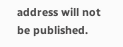address will not be published.